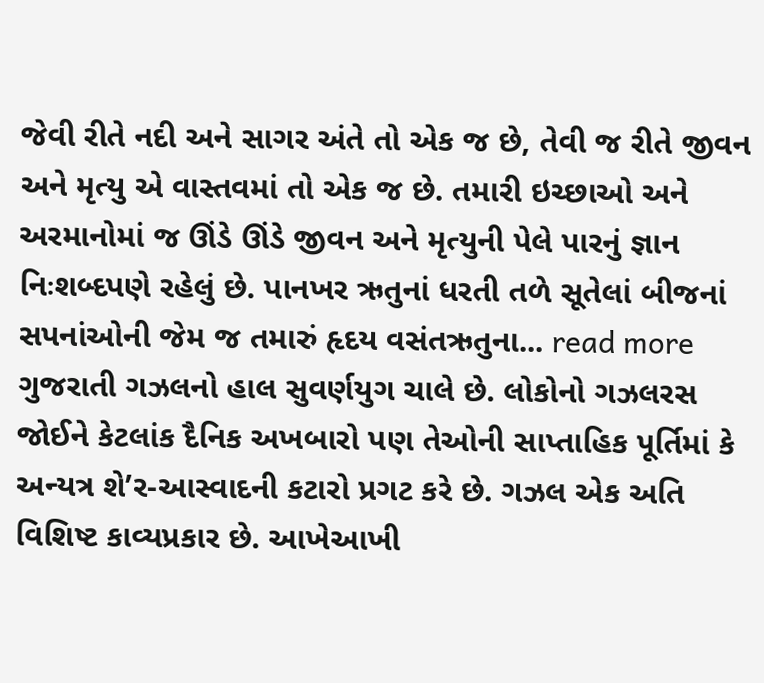જેવી રીતે નદી અને સાગર અંતે તો એક જ છે, તેવી જ રીતે જીવન અને મૃત્યુ એ વાસ્તવમાં તો એક જ છે. તમારી ઇચ્છાઓ અને અરમાનોમાં જ ઊંડે ઊંડે જીવન અને મૃત્યુની પેલે પારનું જ્ઞાન નિઃશબ્દપણે રહેલું છે. પાનખર ઋતુનાં ધરતી તળે સૂતેલાં બીજનાં સપનાંઓની જેમ જ તમારું હૃદય વસંતઋતુના... read more
ગુજરાતી ગઝલનો હાલ સુવર્ણયુગ ચાલે છે. લોકોનો ગઝલરસ જોઈને કેટલાંક દૈનિક અખબારો પણ તેઓની સાપ્તાહિક પૂર્તિમાં કે અન્યત્ર શે’ર-આસ્વાદની કટારો પ્રગટ કરે છે. ગઝલ એક અતિ વિશિષ્ટ કાવ્યપ્રકાર છે. આખેઆખી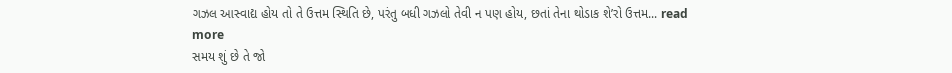ગઝલ આસ્વાદ્ય હોય તો તે ઉત્તમ સ્થિતિ છે, પરંતુ બધી ગઝલો તેવી ન પણ હોય, છતાં તેના થોડાક શે’રો ઉત્તમ... read more
સમય શું છે તે જો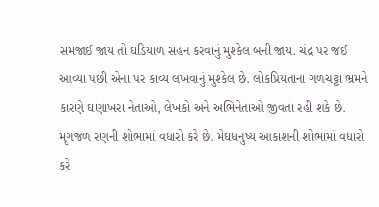સમજાઈ જાય તો ઘડિયાળ સહન કરવાનું મુશ્કેલ બની જાય. ચંદ્ર પર જઈ આવ્યા પછી એના પર કાવ્ય લખવાનું મુશ્કેલ છે. લોકપ્રિયતાના ગળચટ્ટા ભ્રમને કારણે ઘણાખરા નેતાઓ, લેખકો અને અભિનેતાઓ જીવતા રહી શકે છે. મૃગજળ રણની શોભામાં વધારો કરે છે. મેઘધનુષ્ય આકાશની શોભામાં વધારો કરે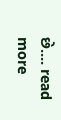છે.... read more